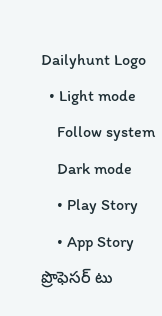Dailyhunt Logo
  • Light mode
    Follow system
    Dark mode
    • Play Story
    • App Story
ప్రొఫెసర్ టు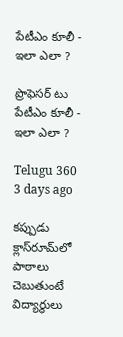పేటీఎం కూలీ - ఇలా ఎలా ?

ప్రొఫెసర్ టు పేటీఎం కూలీ - ఇలా ఎలా ?

Telugu 360 3 days ago

కప్పుడు క్లాస్‌రూమ్‌లో పాఠాలు చెబుతుంటే విద్యార్థులు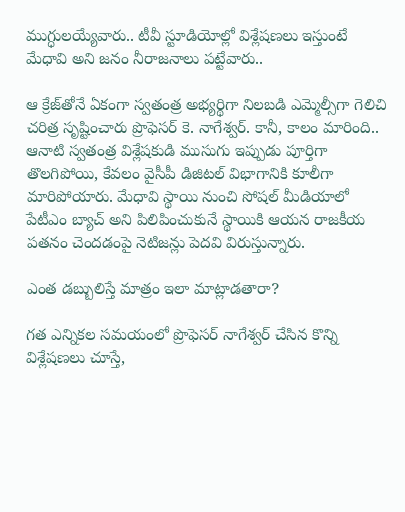ముగ్ధులయ్యేవారు.. టీవీ స్టూడియోల్లో విశ్లేషణలు ఇస్తుంటే మేధావి అని జనం నీరాజనాలు పట్టేవారు..

ఆ క్రేజ్‌తోనే ఏకంగా స్వతంత్ర అభ్యర్థిగా నిలబడి ఎమ్మెల్సీగా గెలిచి చరిత్ర సృష్టించారు ప్రొఫెసర్ కె. నాగేశ్వర్. కానీ, కాలం మారింది.. ఆనాటి స్వతంత్ర విశ్లేషకుడి ముసుగు ఇప్పుడు పూర్తిగా తొలగిపోయి, కేవలం వైసీపీ డిజిటల్ విభాగానికి కూలీగా మారిపోయారు. మేధావి స్థాయి నుంచి సోషల్ మీడియాలో పేటీఎం బ్యాచ్ అని పిలిపించుకునే స్థాయికి ఆయన రాజకీయ పతనం చెందడంపై నెటిజన్లు పెదవి విరుస్తున్నారు.

ఎంత డబ్బులిస్తే మాత్రం ఇలా మాట్లాడతారా?

గత ఎన్నికల సమయంలో ప్రొఫెసర్ నాగేశ్వర్ చేసిన కొన్ని విశ్లేషణలు చూస్తే,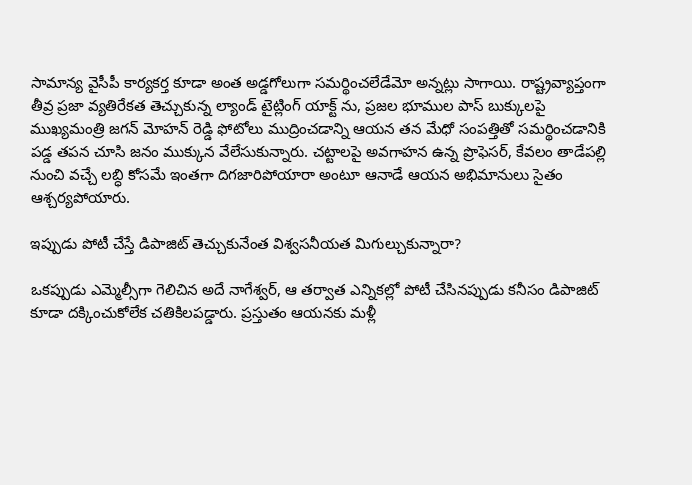సామాన్య వైసీపీ కార్యకర్త కూడా అంత అడ్డగోలుగా సమర్థించలేడేమో అన్నట్లు సాగాయి. రాష్ట్రవ్యాప్తంగా తీవ్ర ప్రజా వ్యతిరేకత తెచ్చుకున్న ల్యాండ్ టైట్లింగ్ యాక్ట్ ను, ప్రజల భూముల పాస్ బుక్కులపై ముఖ్యమంత్రి జగన్ మోహన్ రెడ్డి ఫోటోలు ముద్రించడాన్ని ఆయన తన మేధో సంపత్తితో సమర్థించడానికి పడ్డ తపన చూసి జనం ముక్కున వేలేసుకున్నారు. చట్టాలపై అవగాహన ఉన్న ప్రొఫెసర్, కేవలం తాడేపల్లి నుంచి వచ్చే లబ్ధి కోసమే ఇంతగా దిగజారిపోయారా అంటూ ఆనాడే ఆయన అభిమానులు సైతం ఆశ్చర్యపోయారు.

ఇప్పుడు పోటీ చేస్తే డిపాజిట్ తెచ్చుకునేంత విశ్వసనీయత మిగుల్చుకున్నారా?

ఒకప్పుడు ఎమ్మెల్సీగా గెలిచిన అదే నాగేశ్వర్, ఆ తర్వాత ఎన్నికల్లో పోటీ చేసినప్పుడు కనీసం డిపాజిట్ కూడా దక్కించుకోలేక చతికిలపడ్డారు. ప్రస్తుతం ఆయనకు మళ్లీ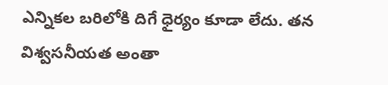ఎన్నికల బరిలోకి దిగే ధైర్యం కూడా లేదు. తన విశ్వసనీయత అంతా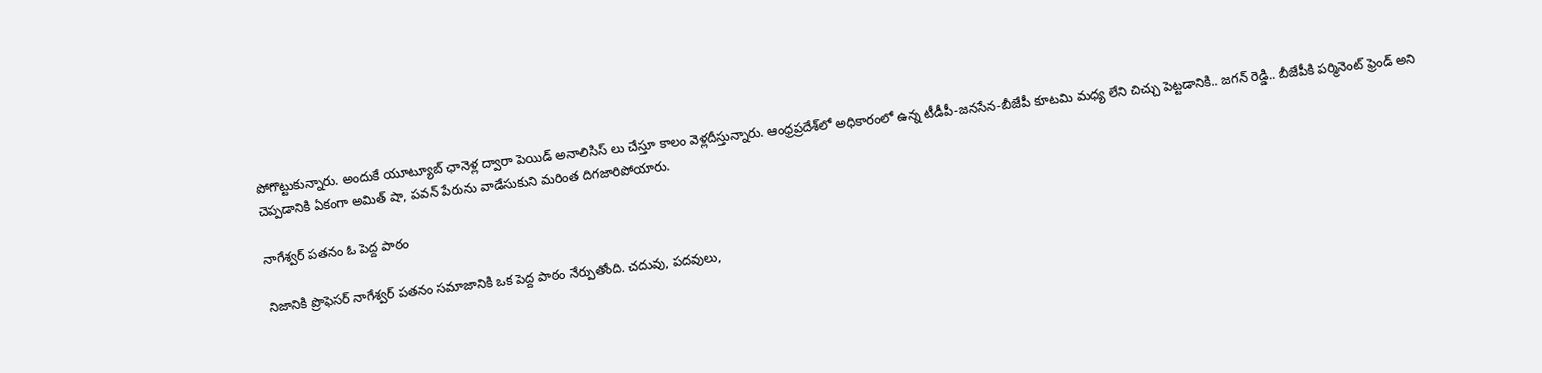పోగొట్టుకున్నారు. అందుకే యూట్యూబ్ ఛానెళ్ల ద్వారా పెయిడ్ అనాలిసిస్ లు చేస్తూ కాలం వెళ్లదీస్తున్నారు. ఆంధ్రప్రదేశ్‌లో అధికారంలో ఉన్న టీడీపీ-జనసేన-బీజేపీ కూటమి మధ్య లేని చిచ్చు పెట్టడానికి.. జగన్ రెడ్డి.. బీజేపీకి పర్మినెంట్ ఫ్రెండ్ అని చెప్పడానికి ఏకంగా అమిత్ షా, పవన్ పేరును వాడేసుకుని మరింత దిగజారిపోయారు.

నాగేశ్వర్ పతనం ఓ పెద్ద పాఠం

నిజానికి ప్రొఫెసర్ నాగేశ్వర్ పతనం సమాజానికి ఒక పెద్ద పాఠం నేర్పుతోంది. చదువు, పదవులు,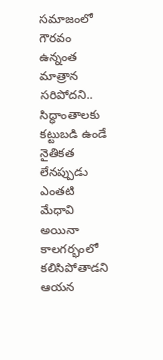సమాజంలో గౌరవం ఉన్నంత మాత్రాన సరిపోదని.. సిద్ధాంతాలకు కట్టుబడి ఉండే నైతికత లేనప్పుడు ఎంతటి మేధావి అయినా కాలగర్భంలో కలిసిపోతాడని ఆయన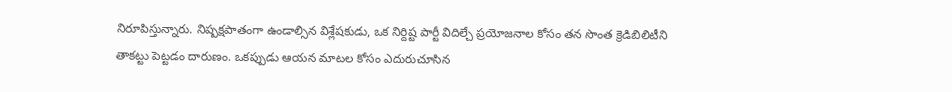నిరూపిస్తున్నారు. నిష్పక్షపాతంగా ఉండాల్సిన విశ్లేషకుడు, ఒక నిర్దిష్ట పార్టీ విదిల్చే ప్రయోజనాల కోసం తన సొంత క్రెడిబిలిటీని తాకట్టు పెట్టడం దారుణం. ఒకప్పుడు ఆయన మాటల కోసం ఎదురుచూసిన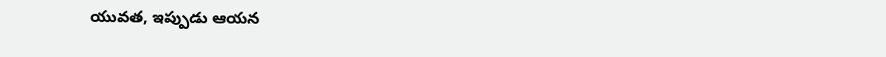యువత, ఇప్పుడు ఆయన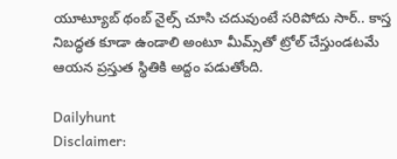యూట్యూబ్ థంబ్ నైల్స్ చూసి చదువుంటే సరిపోదు సార్.. కాస్త నిబద్ధత కూడా ఉండాలి అంటూ మీమ్స్‌తో ట్రోల్ చేస్తుండటమే ఆయన ప్రస్తుత స్థితికి అద్దం పడుతోంది.

Dailyhunt
Disclaimer: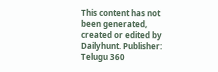This content has not been generated, created or edited by Dailyhunt. Publisher: Telugu 360